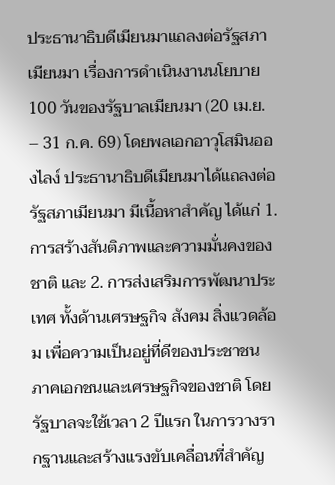ประธานาธิบดีเมียนมาแถลงต่อรัฐสภาเมียนมา เรื่องการดำเนินงานนโยบาย 100 วันของรัฐบาลเมียนมา (20 เม.ย. – 31 ก.ค. 69) โดยพลเอกอาวุโสมินอองไลง์ ประธานาธิบดีเมียนมาได้แถลงต่อรัฐสภาเมียนมา มีเนื้อหาสำคัญ ได้แก่ 1. การสร้างสันติภาพและความมั่นคงของชาติ และ 2. การส่งเสริมการพัฒนาประเทศ ทั้งด้านเศรษฐกิจ สังคม สิ่งแวดล้อม เพื่อความเป็นอยู่ที่ดีของประชาชน ภาคเอกชนและเศรษฐกิจของชาติ โดยรัฐบาลจะใช้เวลา 2 ปีแรก ในการวางรากฐานและสร้างแรงขับเคลื่อนที่สำคัญ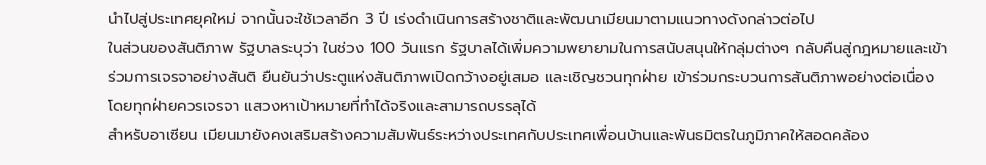นำไปสู่ประเทศยุคใหม่ จากนั้นจะใช้เวลาอีก 3 ปี เร่งดำเนินการสร้างชาติและพัฒนาเมียนมาตามแนวทางดังกล่าวต่อไป
ในส่วนของสันติภาพ รัฐบาลระบุว่า ในช่วง 100 วันแรก รัฐบาลได้เพิ่มความพยายามในการสนับสนุนให้กลุ่มต่างๆ กลับคืนสู่กฎหมายและเข้าร่วมการเจรจาอย่างสันติ ยืนยันว่าประตูแห่งสันติภาพเปิดกว้างอยู่เสมอ และเชิญชวนทุกฝ่าย เข้าร่วมกระบวนการสันติภาพอย่างต่อเนื่อง โดยทุกฝ่ายควรเจรจา แสวงหาเป้าหมายที่ทำได้จริงและสามารถบรรลุได้
สำหรับอาเซียน เมียนมายังคงเสริมสร้างความสัมพันธ์ระหว่างประเทศกับประเทศเพื่อนบ้านและพันธมิตรในภูมิภาคให้สอดคล้อง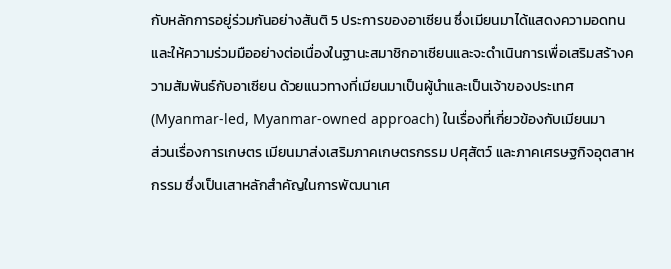กับหลักการอยู่ร่วมกันอย่างสันติ 5 ประการของอาเซียน ซึ่งเมียนมาได้แสดงความอดทนและให้ความร่วมมืออย่างต่อเนื่องในฐานะสมาชิกอาเซียนและจะดำเนินการเพื่อเสริมสร้างความสัมพันธ์กับอาเซียน ด้วยแนวทางที่เมียนมาเป็นผู้นำและเป็นเจ้าของประเทศ (Myanmar-led, Myanmar-owned approach) ในเรื่องที่เกี่ยวข้องกับเมียนมา
ส่วนเรื่องการเกษตร เมียนมาส่งเสริมภาคเกษตรกรรม ปศุสัตว์ และภาคเศรษฐกิจอุตสาหกรรม ซึ่งเป็นเสาหลักสำคัญในการพัฒนาเศ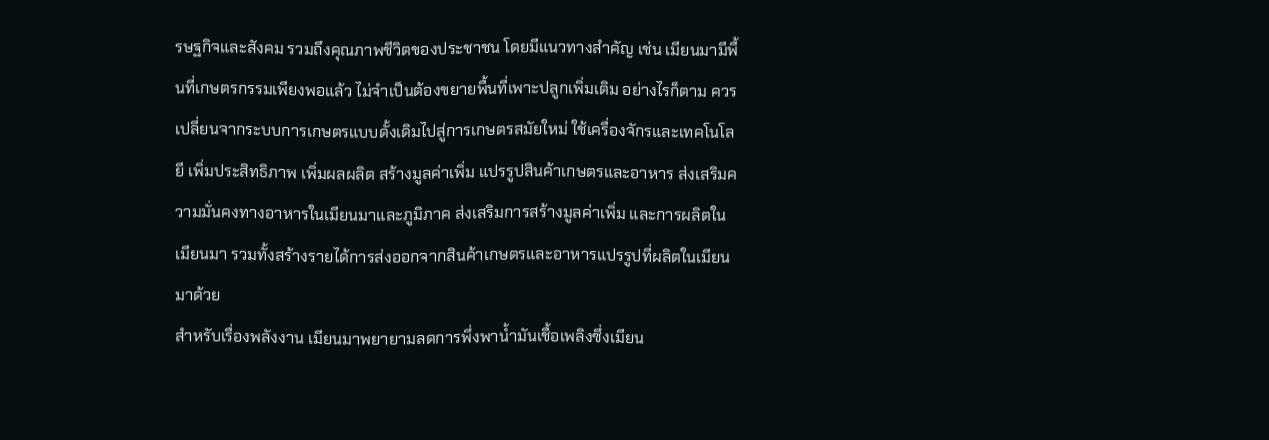รษฐกิจและสังคม รวมถึงคุณภาพชีวิตของประชาชน โดยมีแนวทางสำคัญ เช่น เมียนมามีพื้นที่เกษตรกรรมเพียงพอแล้ว ไม่จำเป็นต้องขยายพื้นที่เพาะปลูกเพิ่มเติม อย่างไรก็ตาม ควรเปลี่ยนจากระบบการเกษตรแบบดั้งเดิมไปสู่การเกษตรสมัยใหม่ ใช้เครื่องจักรและเทคโนโลยี เพิ่มประสิทธิภาพ เพิ่มผลผลิต สร้างมูลค่าเพิ่ม แปรรูปสินค้าเกษตรและอาหาร ส่งเสริมความมั่นคงทางอาหารในเมียนมาและภูมิภาค ส่งเสริมการสร้างมูลค่าเพิ่ม และการผลิตในเมียนมา รวมทั้งสร้างรายได้การส่งออกจากสินค้าเกษตรและอาหารแปรรูปที่ผลิตในเมียนมาด้วย
สำหรับเรื่องพลังงาน เมียนมาพยายามลดการพึ่งพาน้ำมันเชื้อเพลิงซึ่งเมียน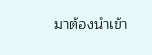มาต้องนำเข้า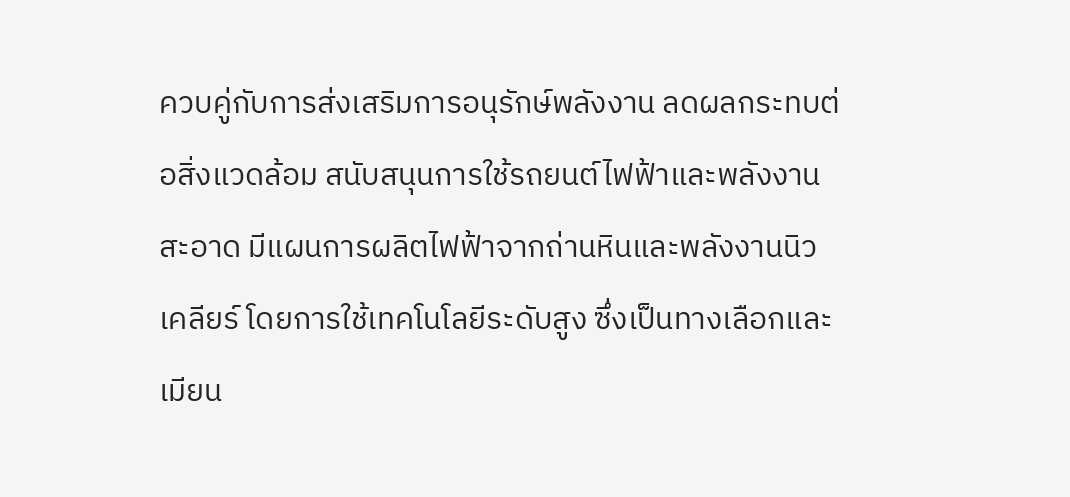ควบคู่กับการส่งเสริมการอนุรักษ์พลังงาน ลดผลกระทบต่อสิ่งแวดล้อม สนับสนุนการใช้รถยนต์ไฟฟ้าและพลังงานสะอาด มีแผนการผลิตไฟฟ้าจากถ่านหินและพลังงานนิวเคลียร์ โดยการใช้เทคโนโลยีระดับสูง ซึ่งเป็นทางเลือกและเมียน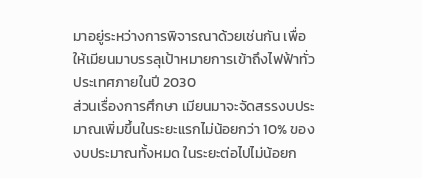มาอยู่ระหว่างการพิจารณาด้วยเช่นกัน เพื่อให้เมียนมาบรรลุเป้าหมายการเข้าถึงไฟฟ้าทั่วประเทศภายในปี 2030
ส่วนเรื่องการศึกษา เมียนมาจะจัดสรรงบประมาณเพิ่มขึ้นในระยะแรกไม่น้อยกว่า 10% ของงบประมาณทั้งหมด ในระยะต่อไปไม่น้อยก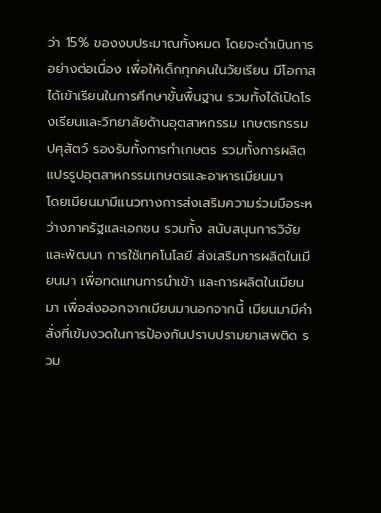ว่า 15% ของงบประมาณทั้งหมด โดยจะดำเนินการอย่างต่อเนื่อง เพื่อให้เด็กทุกคนในวัยเรียน มีโอกาสได้เข้าเรียนในการศึกษาขั้นพื้นฐาน รวมทั้งได้เปิดโรงเรียนและวิทยาลัยด้านอุตสาหกรรม เกษตรกรรม ปศุสัตว์ รองรับทั้งการทำเกษตร รวมทั้งการผลิตแปรรูปอุตสาหกรรมเกษตรและอาหารเมียนมา
โดยเมียนมามีแนวทางการส่งเสริมความร่วมมือระหว่างภาครัฐและเอกชน รวมทั้ง สนับสนุนการวิจัยและพัฒนา การใช้เทคโนโลยี ส่งเสริมการผลิตในเมียนมา เพื่อทดแทนการนำเข้า และการผลิตในเมียนมา เพื่อส่งออกจากเมียนมานอกจากนี้ เมียนมามีคำสั่งที่เข้มงวดในการป้องกันปราบปรามยาเสพติด รวม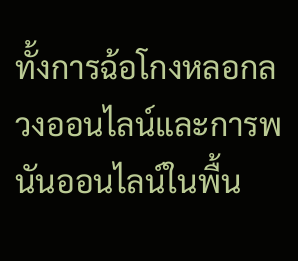ทั้งการฉ้อโกงหลอกลวงออนไลน์และการพนันออนไลน์ในพื้น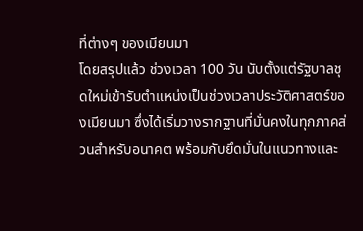ที่ต่างๆ ของเมียนมา
โดยสรุปแล้ว ช่วงเวลา 100 วัน นับตั้งแต่รัฐบาลชุดใหม่เข้ารับตำแหน่งเป็นช่วงเวลาประวัติศาสตร์ของเมียนมา ซึ่งได้เริ่มวางรากฐานที่มั่นคงในทุกภาคส่วนสำหรับอนาคต พร้อมกับยึดมั่นในแนวทางและ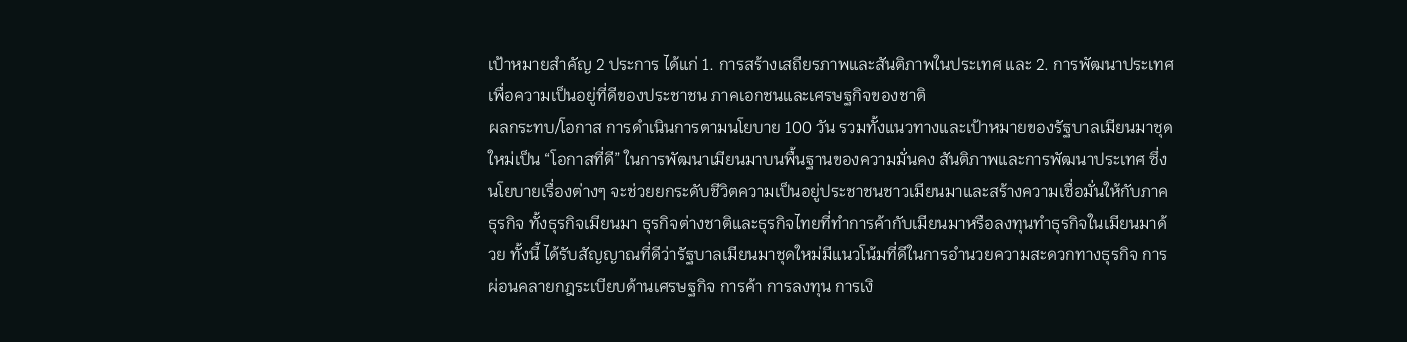เป้าหมายสำคัญ 2 ประการ ได้แก่ 1. การสร้างเสถียรภาพและสันติภาพในประเทศ และ 2. การพัฒนาประเทศ เพื่อความเป็นอยู่ที่ดีของประชาชน ภาคเอกชนและเศรษฐกิจของชาติ
ผลกระทบ/โอกาส การดำเนินการตามนโยบาย 100 วัน รวมทั้งแนวทางและเป้าหมายของรัฐบาลเมียนมาชุดใหม่เป็น “โอกาสที่ดี” ในการพัฒนาเมียนมาบนพื้นฐานของความมั่นคง สันติภาพและการพัฒนาประเทศ ซึ่งนโยบายเรื่องต่างๆ จะช่วยยกระดับชีวิตความเป็นอยู่ประชาชนชาวเมียนมาและสร้างความเชื่อมั่นให้กับภาคธุรกิจ ทั้งธุรกิจเมียนมา ธุรกิจต่างชาติและธุรกิจไทยที่ทำการค้ากับเมียนมาหรือลงทุนทำธุรกิจในเมียนมาด้วย ทั้งนี้ ได้รับสัญญาณที่ดีว่ารัฐบาลเมียนมาชุดใหม่มีแนวโน้มที่ดีในการอำนวยความสะดวกทางธุรกิจ การผ่อนคลายกฎระเบียบด้านเศรษฐกิจ การค้า การลงทุน การเงิ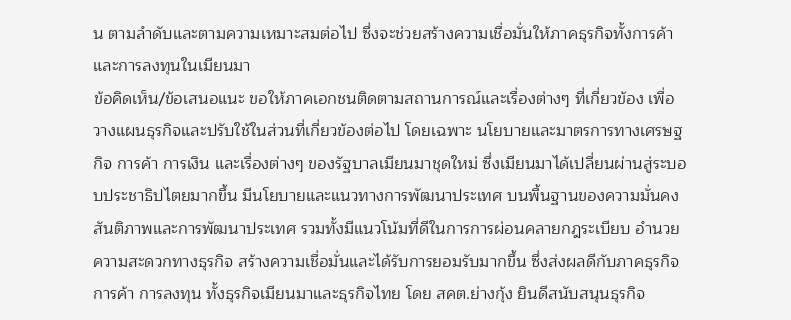น ตามลำดับและตามความเหมาะสมต่อไป ซึ่งจะช่วยสร้างความเชื่อมั่นให้ภาคธุรกิจทั้งการค้าและการลงทุนในเมียนมา
ข้อคิดเห็น/ข้อเสนอแนะ ขอให้ภาคเอกชนติดตามสถานการณ์และเรื่องต่างๆ ที่เกี่ยวข้อง เพื่อวางแผนธุรกิจและปรับใช้ในส่วนที่เกี่ยวข้องต่อไป โดยเฉพาะ นโยบายและมาตรการทางเศรษฐกิจ การค้า การเงิน และเรื่องต่างๆ ของรัฐบาลเมียนมาชุดใหม่ ซึ่งเมียนมาได้เปลี่ยนผ่านสู่ระบอบประชาธิปไตยมากขึ้น มีนโยบายและแนวทางการพัฒนาประเทศ บนพื้นฐานของความมั่นคง สันติภาพและการพัฒนาประเทศ รวมทั้งมีแนวโน้มที่ดีในการการผ่อนคลายกฎระเบียบ อำนวยความสะดวกทางธุรกิจ สร้างความเชื่อมั่นและได้รับการยอมรับมากขึ้น ซึ่งส่งผลดีกับภาคธุรกิจ การค้า การลงทุน ทั้งธุรกิจเมียนมาและธุรกิจไทย โดย สคต.ย่างกุ้ง ยินดีสนับสนุนธุรกิจ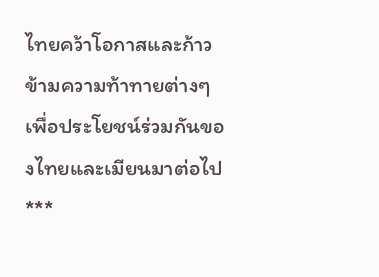ไทยคว้าโอกาสและก้าวข้ามความท้าทายต่างๆ เพื่อประโยชน์ร่วมกันของไทยและเมียนมาต่อไป
***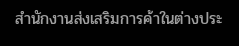สำนักงานส่งเสริมการค้าในต่างประ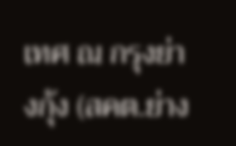เทศ ณ กรุงย่างกุ้ง (สคต.ย่าง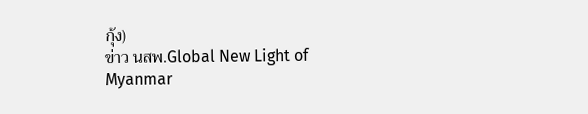กุ้ง)
ข่าว นสพ.Global New Light of Myanmar